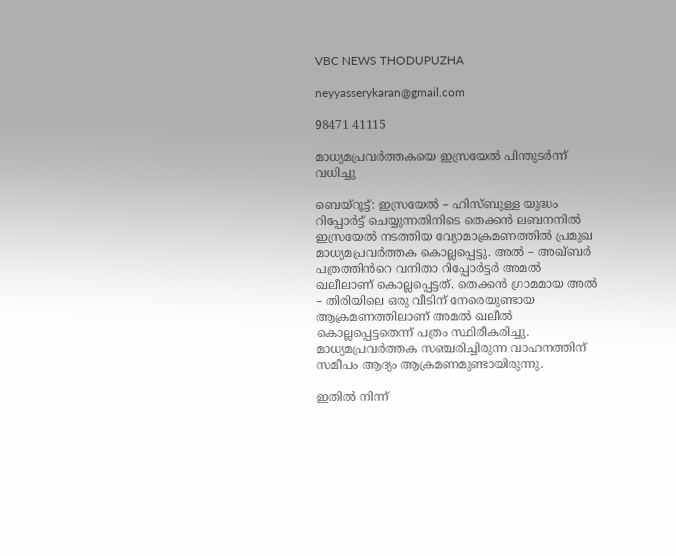VBC NEWS THODUPUZHA

neyyasserykaran@gmail.com

98471 41115

മാധ്യമപ്രവർത്തകയെ ഇസ്രയേൽ പിന്തുടർന്ന് വധിച്ചു

ബെയ്റൂട്ട്: ഇസ്രയേൽ – ഹിസ്ബുള്ള യുദ്ധം റിപ്പോർട്ട് ചെയ്യുന്നതിനിടെ തെക്കൻ ലബനനിൽ ഇസ്രയേൽ നടത്തിയ വ്യോമാക്രമണത്തിൽ പ്രമുഖ മാധ്യമപ്രവർത്തക കൊല്ലപ്പെട്ടു. അൽ – അഖ്ബർ പത്രത്തിൻറെ വനിതാ റിപ്പോർട്ടർ അമൽ ഖലീലാണ് കൊല്ലപ്പെട്ടത്. തെക്കൻ ഗ്രാമമായ അൽ – തിരിയിലെ ഒരു വീടിന് നേരെയുണ്ടായ ആക്രമണത്തിലാണ് അമൽ ഖലീൽ കൊല്ലപ്പെട്ടതെന്ന് പത്രം സ്ഥിരീകരിച്ചു. മാധ്യമപ്രവർത്തക സഞ്ചരിച്ചിരുന്ന വാഹനത്തിന് സമീപം ആദ്യം ആക്രമണമുണ്ടായിരുന്നു.

ഇതിൽ നിന്ന്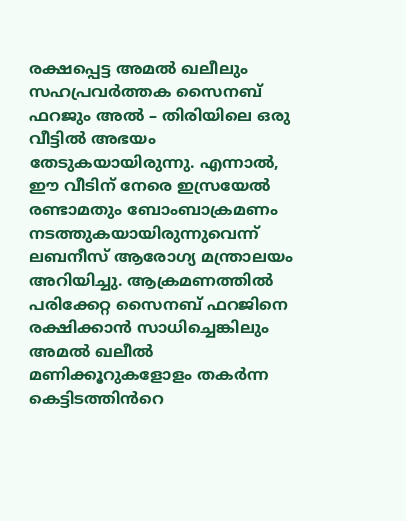രക്ഷപ്പെട്ട അമൽ ഖലീലും സഹപ്രവർത്തക സൈനബ് ഫറജും അൽ – തിരിയിലെ ഒരു വീട്ടിൽ അഭയം തേടുകയായിരുന്നു. എന്നാൽ, ഈ വീടിന് നേരെ ഇസ്രയേൽ രണ്ടാമതും ബോംബാക്രമണം നടത്തുകയായിരുന്നുവെന്ന് ലബനീസ് ആരോഗ്യ മന്ത്രാലയം അറിയിച്ചു. ആക്രമണത്തിൽ പരിക്കേറ്റ സൈനബ് ഫറജിനെ രക്ഷിക്കാൻ സാധിച്ചെങ്കിലും അമൽ ഖലീൽ മണിക്കൂറുകളോളം തകർന്ന കെട്ടിടത്തിൻറെ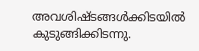അവശിഷ്ടങ്ങൾക്കിടയിൽ കുടുങ്ങിക്കിടന്നു.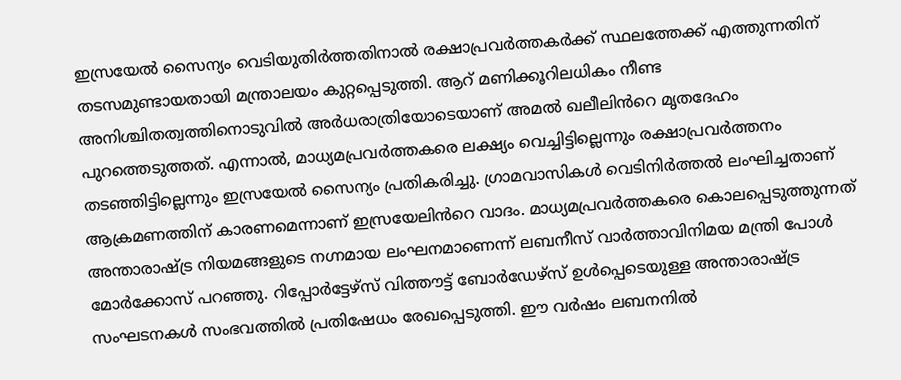ഇസ്രയേൽ സൈന്യം വെടിയുതിർത്തതിനാൽ രക്ഷാപ്രവർത്തകർക്ക് സ്ഥലത്തേക്ക് എത്തുന്നതിന് തടസമുണ്ടായതായി മന്ത്രാലയം കുറ്റപ്പെടുത്തി. ആറ് മണിക്കൂറിലധികം നീണ്ട അനിശ്ചിതത്വത്തിനൊടുവിൽ അർധരാത്രിയോടെയാണ് അമൽ ഖലീലിൻറെ മൃതദേഹം പുറത്തെടുത്തത്. എന്നാൽ, മാധ്യമപ്രവർത്തകരെ ലക്ഷ്യം വെച്ചിട്ടില്ലെന്നും രക്ഷാപ്രവർത്തനം തടഞ്ഞിട്ടില്ലെന്നും ഇസ്രയേൽ സൈന്യം പ്രതികരിച്ചു. ഗ്രാമവാസികൾ വെടിനിർത്തൽ ലംഘിച്ചതാണ് ആക്രമണത്തിന് കാരണമെന്നാണ് ഇസ്രയേലിൻറെ വാദം. മാധ്യമപ്രവർത്തകരെ കൊലപ്പെടുത്തുന്നത് അന്താരാഷ്ട്ര നിയമങ്ങളുടെ നഗ്നമായ ലംഘനമാണെന്ന് ലബനീസ് വാർത്താവിനിമയ മന്ത്രി പോൾ മോർക്കോസ് പറഞ്ഞു. റിപ്പോർട്ടേഴ്സ് വിത്തൗട്ട് ബോർഡേഴ്സ് ഉൾപ്പെടെയുള്ള അന്താരാഷ്ട്ര സംഘടനകൾ സംഭവത്തിൽ പ്രതിഷേധം രേഖപ്പെടുത്തി. ഈ വർഷം ലബനനിൽ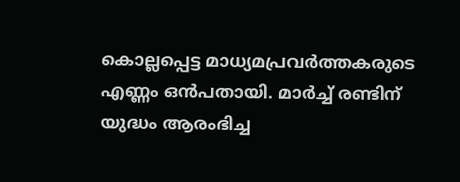കൊല്ലപ്പെട്ട മാധ്യമപ്രവർത്തകരുടെ എണ്ണം ഒൻപതായി. മാർച്ച് രണ്ടിന് യുദ്ധം ആരംഭിച്ച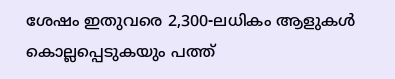ശേഷം ഇതുവരെ 2,300-ലധികം ആളുകൾ കൊല്ലപ്പെടുകയും പത്ത്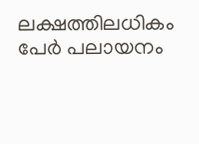ലക്ഷത്തിലധികം പേർ പലായനം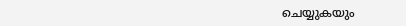ചെയ്യുകയും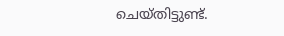ചെയ്തിട്ടുണ്ട്.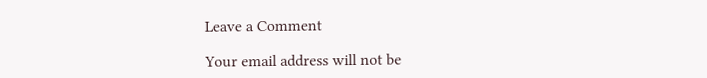Leave a Comment

Your email address will not be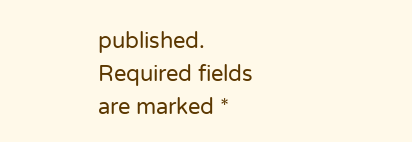published. Required fields are marked *